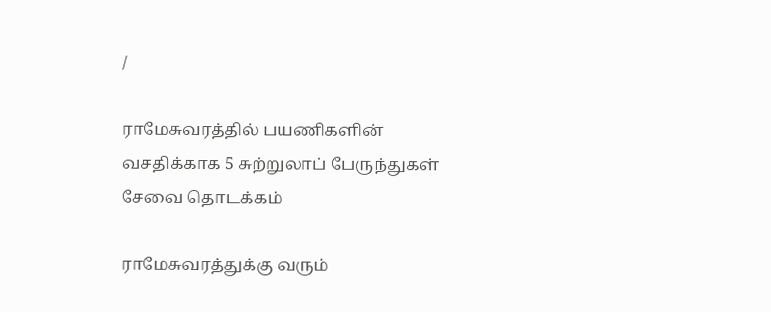/

ராமேசுவரத்தில் பயணிகளின் வசதிக்காக 5 சுற்றுலாப் பேருந்துகள் சேவை தொடக்கம்

ராமேசுவரத்துக்கு வரும்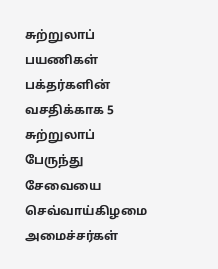சுற்றுலாப் பயணிகள் பக்தர்களின் வசதிக்காக 5 சுற்றுலாப் பேருந்து சேவையை செவ்வாய்கிழமை அமைச்சர்கள்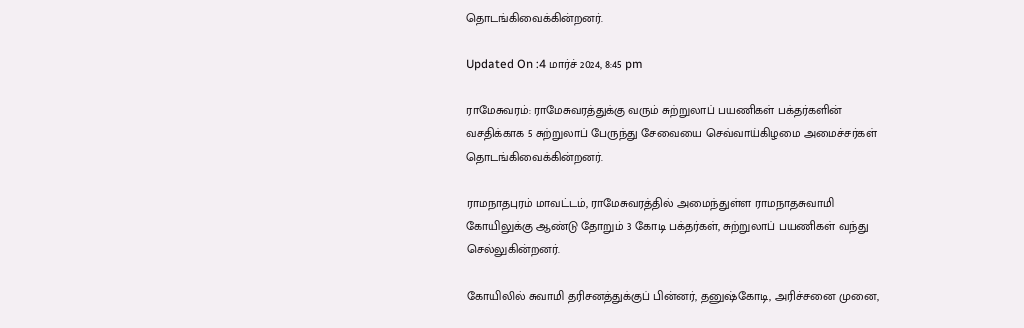தொடங்கிவைக்கின்றனர்.

Updated On :4 மார்ச் 2024, 8:45 pm

ராமேசுவரம்: ராமேசுவரத்துக்கு வரும் சுற்றுலாப் பயணிகள் பக்தர்களின் வசதிக்காக 5 சுற்றுலாப் பேருந்து சேவையை செவ்வாய்கிழமை அமைச்சர்கள் தொடங்கிவைக்கின்றனர்.

ராமநாதபுரம் மாவட்டம், ராமேசுவரத்தில் அமைந்துள்ள ராமநாதசுவாமி கோயிலுக்கு ஆண்டு தோறும் 3 கோடி பக்தர்கள், சுற்றுலாப் பயணிகள் வந்து செல்லுகின்றனர்.

கோயிலில் சுவாமி தரிசனத்துக்குப் பின்னர், தனுஷ்கோடி, அரிச்சனை முனை,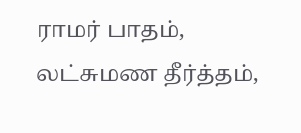ராமர் பாதம், லட்சுமண தீர்த்தம்,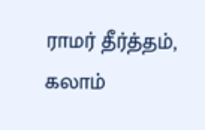ராமர் தீர்த்தம், கலாம்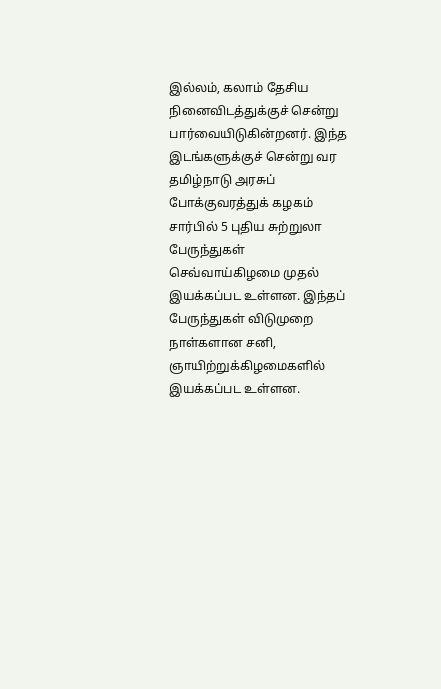இல்லம், கலாம் தேசிய நினைவிடத்துக்குச் சென்று பார்வையிடுகின்றனர். இந்த இடங்களுக்குச் சென்று வர தமிழ்நாடு அரசுப் போக்குவரத்துக் கழகம் சார்பில் 5 புதிய சுற்றுலா பேருந்துகள் செவ்வாய்கிழமை முதல் இயக்கப்பட உள்ளன. இந்தப் பேருந்துகள் விடுமுறை நாள்களான சனி, ஞாயிற்றுக்கிழமைகளில் இயக்கப்பட உள்ளன.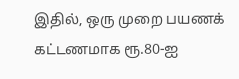இதில், ஒரு முறை பயணக் கட்டணமாக ரூ.80-ஐ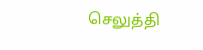செலுத்தி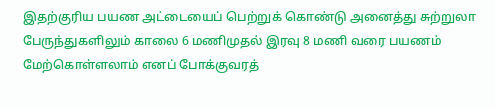இதற்குரிய பயண அட்டையைப் பெற்றுக் கொண்டு அனைத்து சுற்றுலா பேருந்துகளிலும் காலை 6 மணிமுதல் இரவு 8 மணி வரை பயணம் மேற்கொள்ளலாம் எனப் போக்குவரத்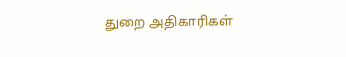துறை அதிகாரிகள்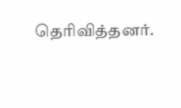தெரிவித்தனர்.